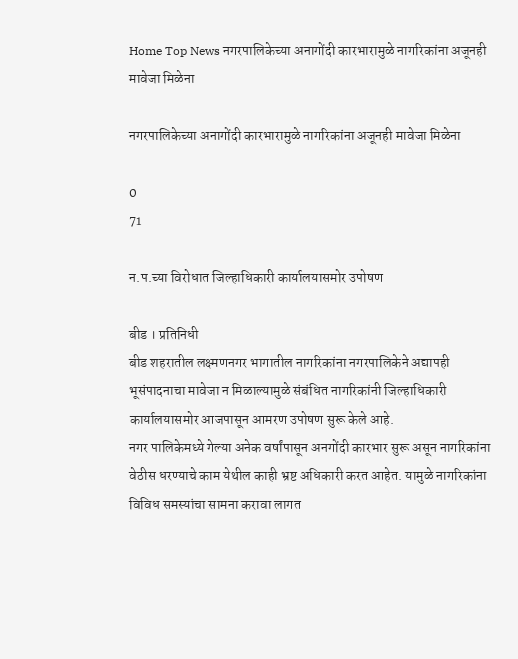Home Top News नगरपालिकेच्या अनागोंदी कारभारामुळे नागरिकांना अजूनही मावेजा मिळेना

नगरपालिकेच्या अनागोंदी कारभारामुळे नागरिकांना अजूनही मावेजा मिळेना

0
71

न.प.च्या विरोधात जिल्हाधिकारी कार्यालयासमोर उपोषण

बीड । प्रतिनिधी
बीड शहरातील लक्ष्मणनगर भागातील नागरिकांना नगरपालिकेने अद्यापही भूसंपादनाचा मावेजा न मिळाल्यामुळे संबंधित नागरिकांनी जिल्हाधिकारी कार्यालयासमोर आजपासून आमरण उपोषण सुरू केले आहे.
नगर पालिकेमध्ये गेल्या अनेक वर्षांपासून अनगोंदी कारभार सुरू असून नागरिकांना वेठीस धरण्याचे काम येथील काही भ्रष्ट अधिकारी करत आहेत. यामुळे नागरिकांना विविध समस्यांचा सामना करावा लागत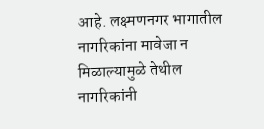आहे. लक्ष्मणनगर भागातील नागरिकांना मावेजा न मिळाल्यामुळे तेथील नागरिकांनी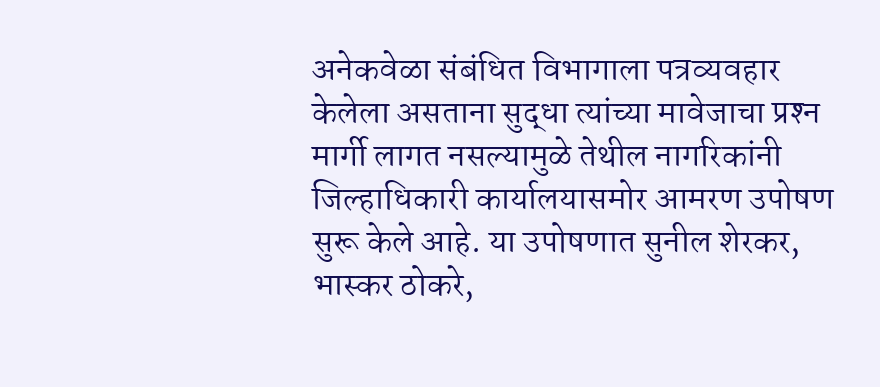अनेकवेळा संबंधित विभागाला पत्रव्यवहार केलेला असताना सुद्धा त्यांच्या मावेजाचा प्रश्‍न मार्गी लागत नसल्यामुळे तेथील नागरिकांनी जिल्हाधिकारी कार्यालयासमोर आमरण उपोषण सुरू केले आहे. या उपोषणात सुनील शेरकर, भास्कर ठोकरे,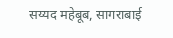सय्यद महेबूब, सागराबाई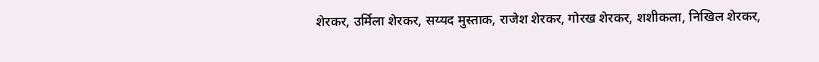शेरकर, उर्मिला शेरकर, सय्यद मुस्ताक, राजेश शेरकर, गोरख शेरकर, शशीकला, निखिल शेरकर,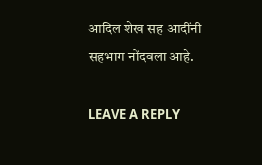आदिल शेख सह आदींनी सहभाग नोंदवला आहे.

LEAVE A REPLY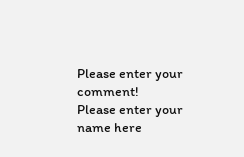Please enter your comment!
Please enter your name here